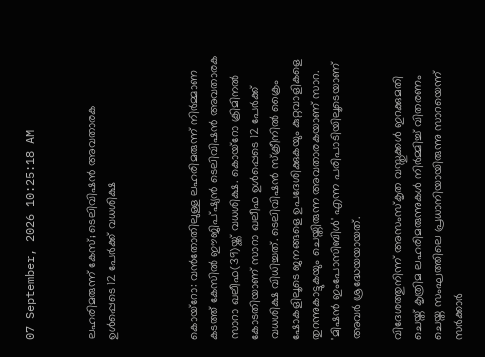07 September, 2026 10:25:18 AM


ലഹരിമരുന്ന് കേസ്; ടെലിവിഷൻ അവതാരക ഉൾപ്പെടെ 12 പേർക്ക് വധശിക്ഷ



കൊയ്‌റോ: വന്‍തോതിലുള്ള ലഹരിമരുന്ന് നിര്‍മ്മാണ കടത്ത് കേസില്‍ ഈജിപ്ഷ്യന്‍ ടെലിവിഷന്‍ അവതാരക സാറാ ഖലീഫ(39)യ്ക്ക് വധശിക്ഷ. കൊയ്‌റോ ക്രിമിനല്‍ കോടതിയാണ് സാറാ ഖലീഫ ഉള്‍പ്പെടെ 12 പേര്‍ക്ക് വധശിക്ഷ വിധിച്ചത്. ടെലിവിഷന്‍ സ്‌ക്രീനില്‍ ക്രൈം ഷോകളിലൂടെ ജനങ്ങളെ ഉപദേശിക്കുകയും കുറ്റവാളികളെ തുറന്നുകാട്ടുകയും ചെയ്തിരുന്ന അവതാരകയാണ് സാറ. 'മിഷന്‍ ഇംപോസിബിള്‍' എന്ന പരിപാടിയിലൂടെയാണ് അവര്‍ ശ്രദ്ധേയയായത്.

വിദേശത്തുനിന്ന് അസംസ്‌കൃത വസ്തുക്കള്‍ ഇറക്കുമതി ചെയ്ത് കൃത്രിമ ലഹരിമരുന്നുകള്‍ നിര്‍മ്മിച്ച് വിതരണം ചെയ്ത സംഘത്തിലെ പ്രധാനിയായിരുന്നു സാറയെന്ന് സര്‍ക്കാര്‍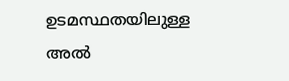ഉടമസ്ഥതയിലുള്ള അല്‍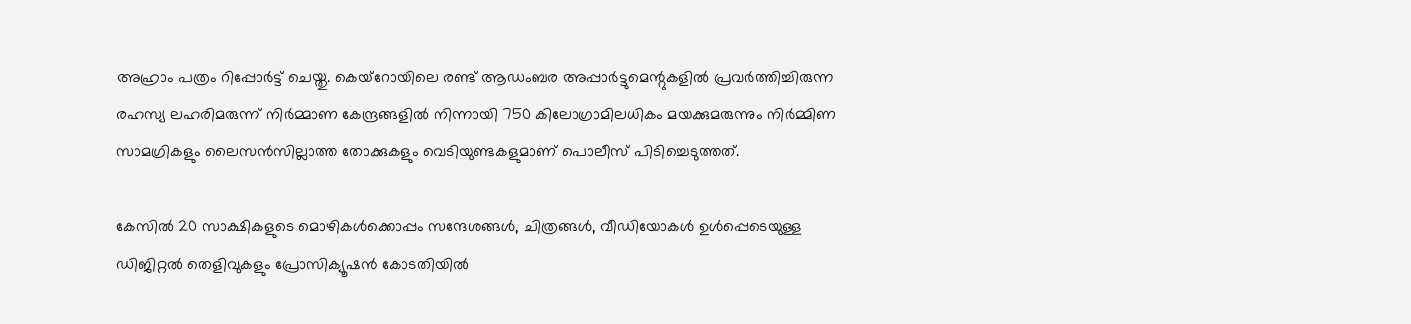അഹ്രാം പത്രം റിപ്പോര്‍ട്ട് ചെയ്തു. കെയ്‌റോയിലെ രണ്ട് ആഡംബര അപ്പാര്‍ട്ടുമെന്റുകളില്‍ പ്രവര്‍ത്തിച്ചിരുന്ന രഹസ്യ ലഹരിമരുന്ന് നിര്‍മ്മാണ കേന്ദ്രങ്ങളില്‍ നിന്നായി 750 കിലോഗ്രാമിലധികം മയക്കുമരുന്നും നിര്‍മ്മിണ സാമഗ്രികളും ലൈസന്‍സില്ലാത്ത തോക്കുകളും വെടിയുണ്ടകളുമാണ് പൊലീസ് പിടിച്ചെടുത്തത്.

കേസില്‍ 20 സാക്ഷികളുടെ മൊഴികള്‍ക്കൊപ്പം സന്ദേശങ്ങള്‍, ചിത്രങ്ങള്‍, വീഡിയോകള്‍ ഉള്‍പ്പെടെയുള്ള ഡിജിറ്റല്‍ തെളിവുകളും പ്രോസിക്യൂഷന്‍ കോടതിയില്‍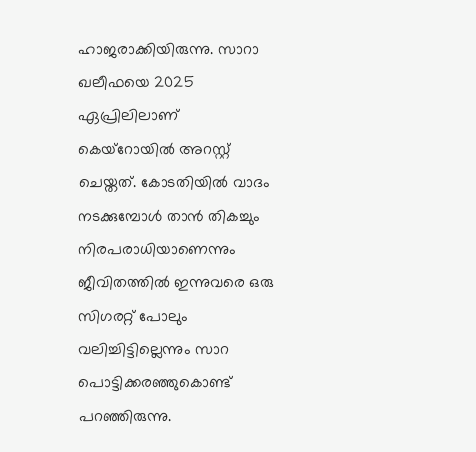ഹാജരാക്കിയിരുന്നു. സാറാ ഖലീഫയെ 2025 ഏപ്രിലിലാണ് കെയ്റോയില്‍ അറസ്റ്റ് ചെയ്തത്. കോടതിയില്‍ വാദം നടക്കുമ്പോള്‍ താന്‍ തികച്ചും നിരപരാധിയാണെന്നും ജീവിതത്തില്‍ ഇന്നുവരെ ഒരു സിഗരറ്റ് പോലും വലിച്ചിട്ടില്ലെന്നും സാറ പൊട്ടിക്കരഞ്ഞുകൊണ്ട് പറഞ്ഞിരുന്നു.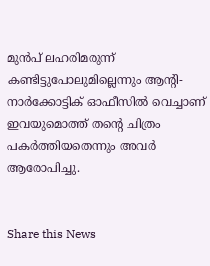മുന്‍പ് ലഹരിമരുന്ന് കണ്ടിട്ടുപോലുമില്ലെന്നും ആന്റി-നാര്‍ക്കോട്ടിക് ഓഫീസില്‍ വെച്ചാണ് ഇവയുമൊത്ത് തന്റെ ചിത്രം പകര്‍ത്തിയതെന്നും അവര്‍ ആരോപിച്ചു.


Share this News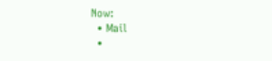Now:
  • Mail
  •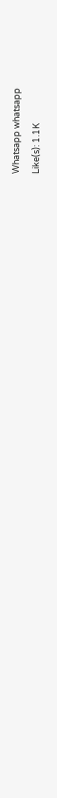Whatsapp whatsapp
Like(s): 1.1K